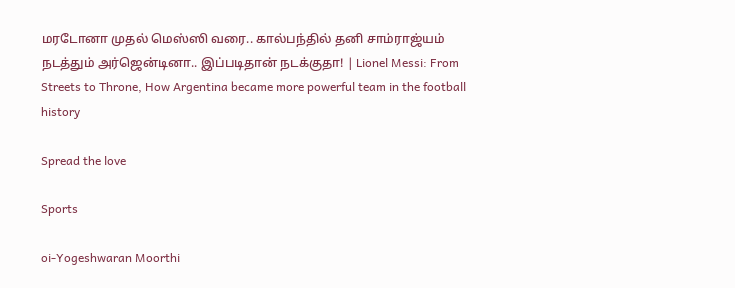மரடோனா முதல் மெஸ்ஸி வரை.. கால்பந்தில் தனி சாம்ராஜ்யம் நடத்தும் அர்ஜென்டினா.. இப்படிதான் நடக்குதா! | Lionel Messi: From Streets to Throne, How Argentina became more powerful team in the football history

Spread the love

Sports

oi-Yogeshwaran Moorthi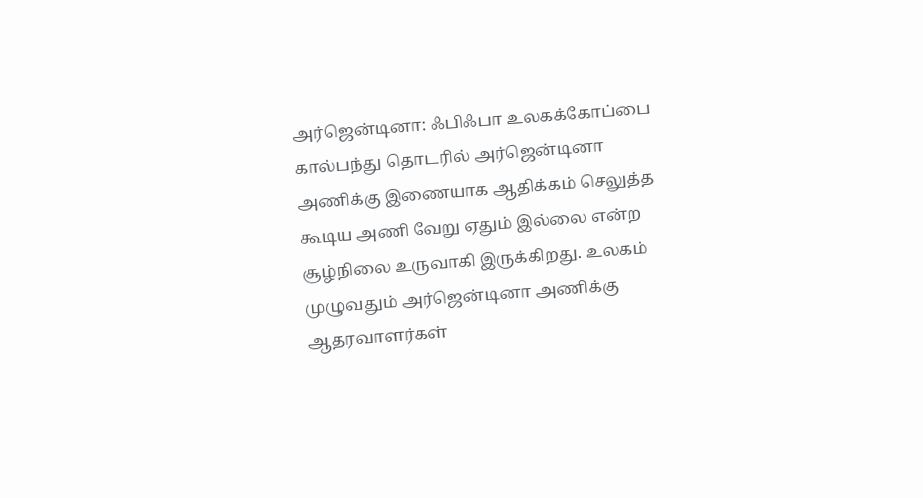அர்ஜென்டினா: ஃபிஃபா உலகக்கோப்பை கால்பந்து தொடரில் அர்ஜென்டினா அணிக்கு இணையாக ஆதிக்கம் செலுத்த கூடிய அணி வேறு ஏதும் இல்லை என்ற சூழ்நிலை உருவாகி இருக்கிறது. உலகம் முழுவதும் அர்ஜென்டினா அணிக்கு ஆதரவாளர்கள்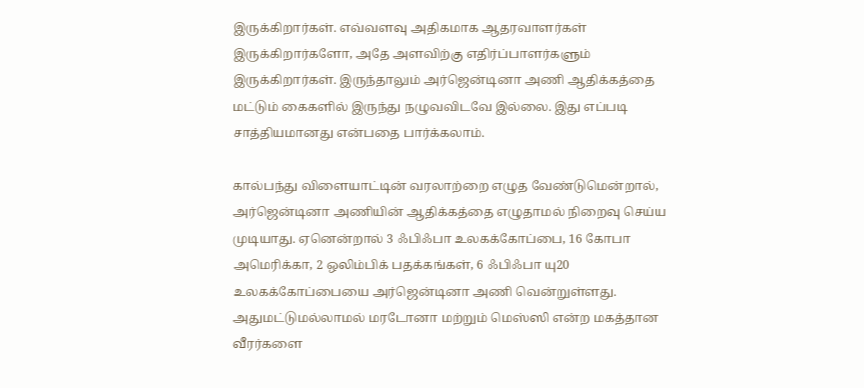இருக்கிறார்கள். எவ்வளவு அதிகமாக ஆதரவாளர்கள் இருக்கிறார்களோ, அதே அளவிற்கு எதிர்ப்பாளர்களும் இருக்கிறார்கள். இருந்தாலும் அர்ஜென்டினா அணி ஆதிக்கத்தை மட்டும் கைகளில் இருந்து நழுவவிடவே இல்லை. இது எப்படி சாத்தியமானது என்பதை பார்க்கலாம்.

கால்பந்து விளையாட்டின் வரலாற்றை எழுத வேண்டுமென்றால், அர்ஜென்டினா அணியின் ஆதிக்கத்தை எழுதாமல் நிறைவு செய்ய முடியாது. ஏனென்றால் 3 ஃபிஃபா உலகக்கோப்பை, 16 கோபா அமெரிக்கா, 2 ஒலிம்பிக் பதக்கங்கள், 6 ஃபிஃபா யு20 உலகக்கோப்பையை அர்ஜென்டினா அணி வென்றுள்ளது. அதுமட்டுமல்லாமல் மரடோனா மற்றும் மெஸ்ஸி என்ற மகத்தான வீரர்களை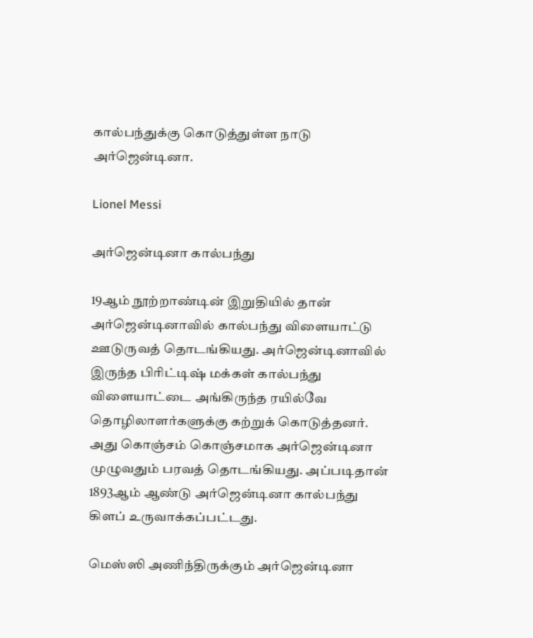கால்பந்துக்கு கொடுத்துள்ள நாடு அர்ஜென்டினா.

Lionel Messi

அர்ஜென்டினா கால்பந்து

19ஆம் நூற்றாண்டின் இறுதியில் தான் அர்ஜென்டினாவில் கால்பந்து விளையாட்டு ஊடுருவத் தொடங்கியது. அர்ஜென்டினாவில் இருந்த பிரிட்டிஷ் மக்கள் கால்பந்து விளையாட்டை அங்கிருந்த ரயில்வே தொழிலாளர்களுக்கு கற்றுக் கொடுத்தனர். அது கொஞ்சம் கொஞ்சமாக அர்ஜென்டினா முழுவதும் பரவத் தொடங்கியது. அப்படிதான் 1893ஆம் ஆண்டு அர்ஜென்டினா கால்பந்து கிளப் உருவாக்கப்பட்டது.

மெஸ்ஸி அணிந்திருக்கும் அர்ஜென்டினா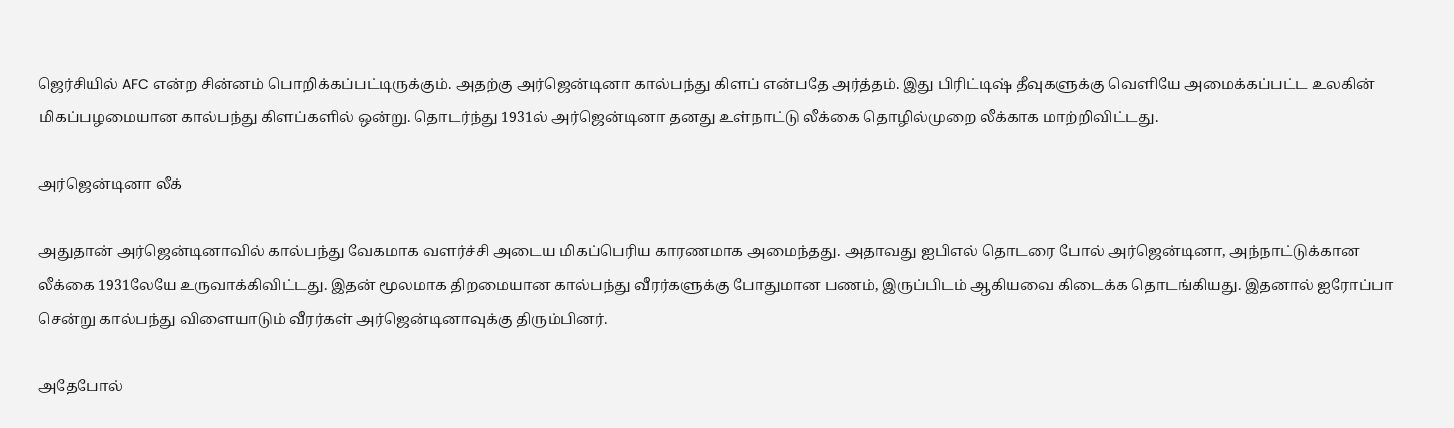ஜெர்சியில் AFC என்ற சின்னம் பொறிக்கப்பட்டிருக்கும். அதற்கு அர்ஜென்டினா கால்பந்து கிளப் என்பதே அர்த்தம். இது பிரிட்டிஷ் தீவுகளுக்கு வெளியே அமைக்கப்பட்ட உலகின் மிகப்பழமையான கால்பந்து கிளப்களில் ஒன்று. தொடர்ந்து 1931ல் அர்ஜென்டினா தனது உள்நாட்டு லீக்கை தொழில்முறை லீக்காக மாற்றிவிட்டது.

அர்ஜென்டினா லீக்

அதுதான் அர்ஜென்டினாவில் கால்பந்து வேகமாக வளர்ச்சி அடைய மிகப்பெரிய காரணமாக அமைந்தது. அதாவது ஐபிஎல் தொடரை போல் அர்ஜென்டினா, அந்நாட்டுக்கான லீக்கை 1931லேயே உருவாக்கிவிட்டது. இதன் மூலமாக திறமையான கால்பந்து வீரர்களுக்கு போதுமான பணம், இருப்பிடம் ஆகியவை கிடைக்க தொடங்கியது. இதனால் ஐரோப்பா சென்று கால்பந்து விளையாடும் வீரர்கள் அர்ஜென்டினாவுக்கு திரும்பினர்.

அதேபோல்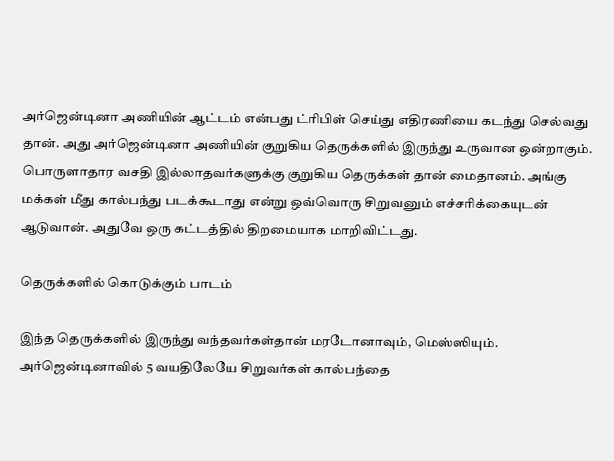அர்ஜென்டினா அணியின் ஆட்டம் என்பது ட்ரிபிள் செய்து எதிரணியை கடந்து செல்வது தான். அது அர்ஜென்டினா அணியின் குறுகிய தெருக்களில் இருந்து உருவான ஒன்றாகும். பொருளாதார வசதி இல்லாதவர்களுக்கு குறுகிய தெருக்கள் தான் மைதானம். அங்கு மக்கள் மீது கால்பந்து படக்கூடாது என்று ஒவ்வொரு சிறுவனும் எச்சரிக்கையுடன் ஆடுவான். அதுவே ஒரு கட்டத்தில் திறமையாக மாறிவிட்டது.

தெருக்களில் கொடுக்கும் பாடம்

இந்த தெருக்களில் இருந்து வந்தவர்கள்தான் மரடோனாவும், மெஸ்ஸியும். அர்ஜென்டினாவில் 5 வயதிலேயே சிறுவர்கள் கால்பந்தை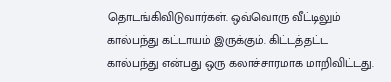தொடங்கிவிடுவார்கள். ஒவ்வொரு வீட்டிலும் கால்பந்து கட்டாயம் இருக்கும். கிட்டத்தட்ட கால்பந்து என்பது ஒரு கலாச்சாரமாக மாறிவிட்டது.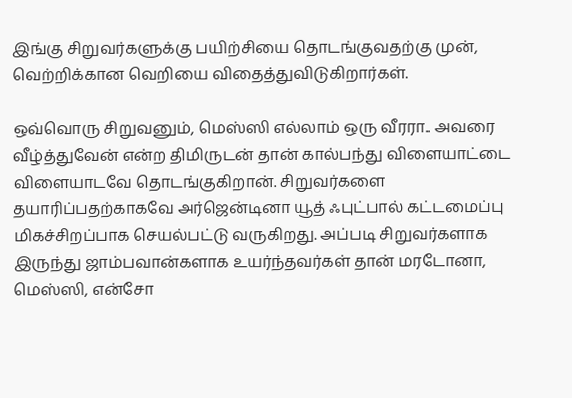இங்கு சிறுவர்களுக்கு பயிற்சியை தொடங்குவதற்கு முன், வெற்றிக்கான வெறியை விதைத்துவிடுகிறார்கள்.

ஒவ்வொரு சிறுவனும், மெஸ்ஸி எல்லாம் ஒரு வீரரா.. அவரை வீழ்த்துவேன் என்ற திமிருடன் தான் கால்பந்து விளையாட்டை விளையாடவே தொடங்குகிறான். சிறுவர்களை தயாரிப்பதற்காகவே அர்ஜென்டினா யூத் ஃபுட்பால் கட்டமைப்பு மிகச்சிறப்பாக செயல்பட்டு வருகிறது. அப்படி சிறுவர்களாக இருந்து ஜாம்பவான்களாக உயர்ந்தவர்கள் தான் மரடோனா, மெஸ்ஸி, என்சோ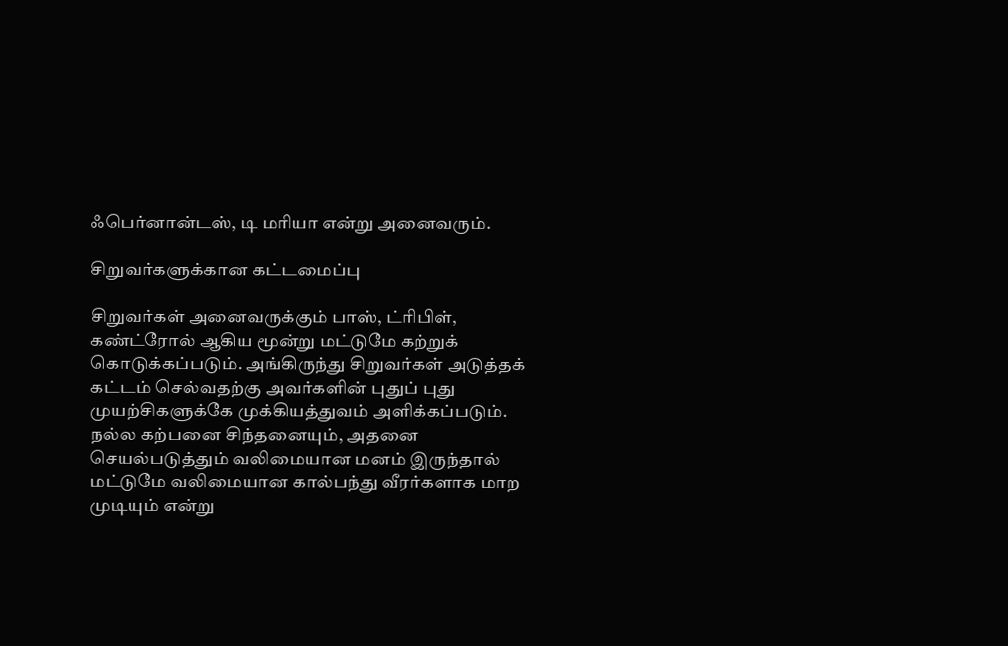ஃபெர்னான்டஸ், டி மரியா என்று அனைவரும்.

சிறுவர்களுக்கான கட்டமைப்பு

சிறுவர்கள் அனைவருக்கும் பாஸ், ட்ரிபிள், கண்ட்ரோல் ஆகிய மூன்று மட்டுமே கற்றுக் கொடுக்கப்படும். அங்கிருந்து சிறுவர்கள் அடுத்தக் கட்டம் செல்வதற்கு அவர்களின் புதுப் புது முயற்சிகளுக்கே முக்கியத்துவம் அளிக்கப்படும். நல்ல கற்பனை சிந்தனையும், அதனை செயல்படுத்தும் வலிமையான மனம் இருந்தால் மட்டுமே வலிமையான கால்பந்து வீரர்களாக மாற முடியும் என்று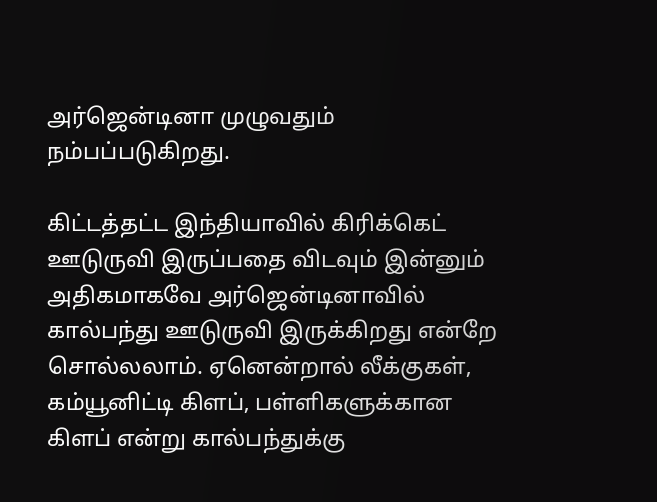அர்ஜென்டினா முழுவதும் நம்பப்படுகிறது.

கிட்டத்தட்ட இந்தியாவில் கிரிக்கெட் ஊடுருவி இருப்பதை விடவும் இன்னும் அதிகமாகவே அர்ஜென்டினாவில் கால்பந்து ஊடுருவி இருக்கிறது என்றே சொல்லலாம். ஏனென்றால் லீக்குகள், கம்யூனிட்டி கிளப், பள்ளிகளுக்கான கிளப் என்று கால்பந்துக்கு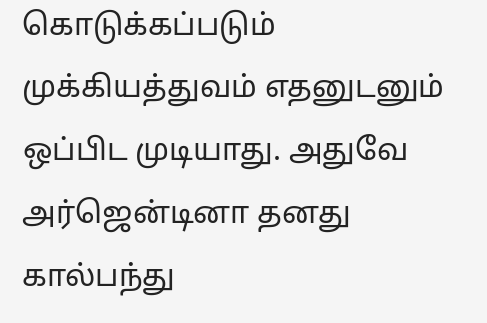கொடுக்கப்படும் முக்கியத்துவம் எதனுடனும் ஒப்பிட முடியாது. அதுவே அர்ஜென்டினா தனது கால்பந்து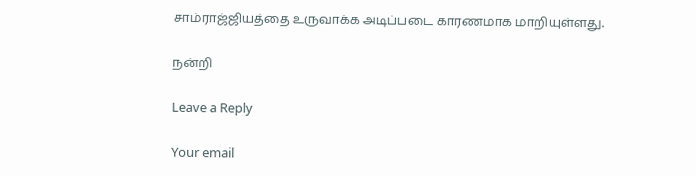சாம்ராஜ்ஜியத்தை உருவாக்க அடிப்படை காரணமாக மாறியுள்ளது.

நன்றி

Leave a Reply

Your email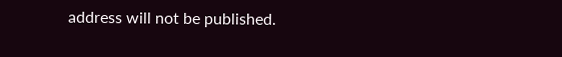address will not be published.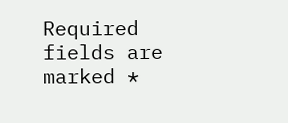Required fields are marked *